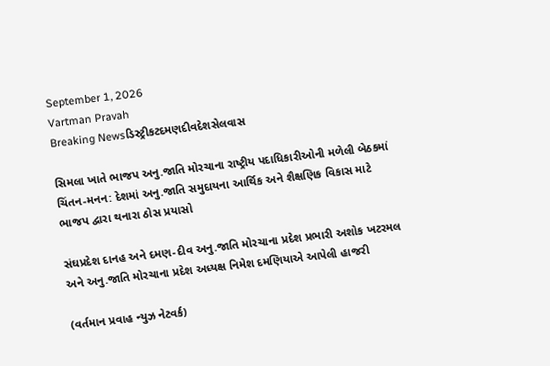September 1, 2026
Vartman Pravah
Breaking Newsડિસ્ટ્રીકટદમણદીવદેશસેલવાસ

સિમલા ખાતે ભાજપ અનુ.જાતિ મોરચાના રાષ્‍ટ્રીય પદાધિકારીઓની મળેલી બેઠકમાં ચિંતન-મનન: દેશમાં અનુ.જાતિ સમુદાયના આર્થિક અને શૈક્ષણિક વિકાસ માટે ભાજપ દ્વારા થનારા ઠોસ પ્રયાસો

સંઘપ્રદેશ દાનહ અને દમણ-દીવ અનુ.જાતિ મોરચાના પ્રદેશ પ્રભારી અશોક ખટરમલ અને અનુ.જાતિ મોરચાના પ્રદેશ અધ્‍યક્ષ નિમેશ દમણિયાએ આપેલી હાજરી

(વર્તમાન પ્રવાહ ન્‍યુઝ નેટવર્ક)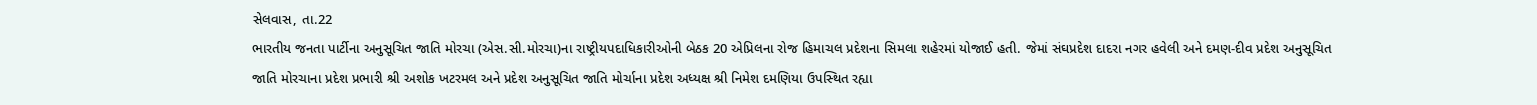સેલવાસ, તા.22
ભારતીય જનતા પાર્ટીના અનુસૂચિત જાતિ મોરચા (એસ.સી.મોરચા)ના રાષ્‍ટ્રીયપદાધિકારીઓની બેઠક 20 એપ્રિલના રોજ હિમાચલ પ્રદેશના સિમલા શહેરમાં યોજાઈ હતી. જેમાં સંઘપ્રદેશ દાદરા નગર હવેલી અને દમણ-દીવ પ્રદેશ અનુસૂચિત જાતિ મોરચાના પ્રદેશ પ્રભારી શ્રી અશોક ખટરમલ અને પ્રદેશ અનુસૂચિત જાતિ મોર્ચાના પ્રદેશ અધ્‍યક્ષ શ્રી નિમેશ દમણિયા ઉપસ્‍થિત રહ્યા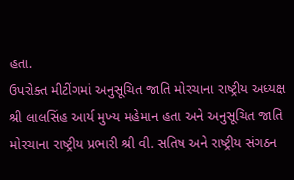હતા.
ઉપરોક્‍ત મીટીંગમાં અનુસૂચિત જાતિ મોરચાના રાષ્‍ટ્રીય અધ્‍યક્ષ શ્રી લાલસિંહ આર્ય મુખ્‍ય મહેમાન હતા અને અનુસૂચિત જાતિ મોરચાના રાષ્‍ટ્રીય પ્રભારી શ્રી વી. સતિષ અને રાષ્‍ટ્રીય સંગઠન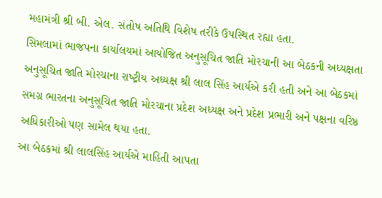મહામંત્રી શ્રી બી. એલ. સંતોષ અતિથિ વિશેષ તરીકે ઉપસ્‍થિત રહ્યા હતા.
સિમલામાં ભાજપના કાર્યાલયમાં આયોજિત અનુસૂચિત જાતિ મોરચાની આ બેઠકની અધ્‍યક્ષતા અનુસૂચિત જાતિ મોરચાના રાષ્‍ટ્રીય અધ્‍યક્ષ શ્રી લાલ સિંહ આર્યએ કરી હતી અને આ બેઠકમાં સમગ્ર ભારતના અનુસૂચિત જાતિ મોરચાના પ્રદેશ અધ્‍યક્ષ અને પ્રદેશ પ્રભારી અને પક્ષના વરિષ્ઠ અધિકારીઓ પણ સામેલ થયા હતા.
આ બેઠકમાં શ્રી લાલસિંહ આર્યએ માહિતી આપતા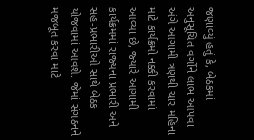જણાવ્‍યું હતું કે, બેઠકમાં અનુસૂચિત વર્ગોને લાભ આપવા અંગે આગામી ત્રણથી ચાર મહિના માટે કાર્યક્રમો નક્કી કરવામાં આવ્‍યા છે, જ્‍યારે આગામી કાર્યક્રમમાં રાજ્‍યના પ્રભારી અને સહ-પ્રભારીઓ સાથે બેઠક યોજવામાં આવશે. જેમાં સંગઠનને મજબૂત કરવા માટે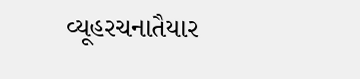વ્‍યૂહરચનાતૈયાર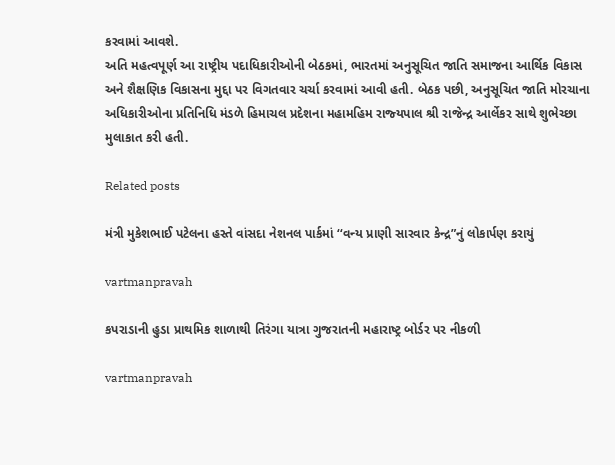કરવામાં આવશે.
અતિ મહત્‍વપૂર્ણ આ રાષ્‍ટ્રીય પદાધિકારીઓની બેઠકમાં, ભારતમાં અનુસૂચિત જાતિ સમાજના આર્થિક વિકાસ અને શૈક્ષણિક વિકાસના મુદ્દા પર વિગતવાર ચર્ચા કરવામાં આવી હતી. બેઠક પછી, અનુસૂચિત જાતિ મોરચાના અધિકારીઓના પ્રતિનિધિ મંડળે હિમાચલ પ્રદેશના મહામહિમ રાજ્‍યપાલ શ્રી રાજેન્‍દ્ર આર્લેકર સાથે શુભેચ્‍છા મુલાકાત કરી હતી.

Related posts

મંત્રી મુકેશભાઈ પટેલના હસ્‍તે વાંસદા નેશનલ પાર્કમાં ‘‘વન્‍ય પ્રાણી સારવાર કેન્‍દ્ર”નું લોકાર્પણ કરાયું

vartmanpravah

કપરાડાની હુડા પ્રાથમિક શાળાથી તિરંગા યાત્રા ગુજરાતની મહારાષ્‍ટ્ર બોર્ડર પર નીકળી

vartmanpravah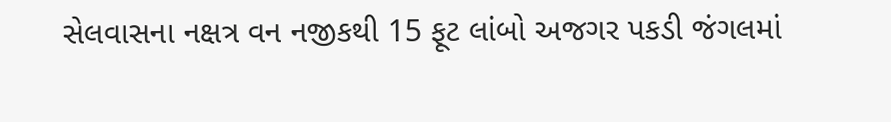સેલવાસના નક્ષત્ર વન નજીકથી 15 ફૂટ લાંબો અજગર પકડી જંગલમાં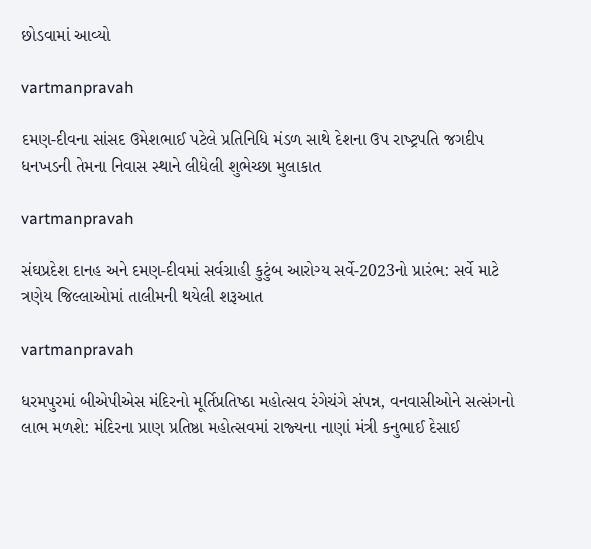છોડવામાં આવ્‍યો

vartmanpravah

દમણ-દીવના સાંસદ ઉમેશભાઈ પટેલે પ્રતિનિધિ મંડળ સાથે દેશના ઉપ રાષ્‍ટ્રપતિ જગદીપ ધનખડની તેમના નિવાસ સ્‍થાને લીધેલી શુભેચ્‍છા મુલાકાત

vartmanpravah

સંઘપ્રદેશ દાનહ અને દમણ-દીવમાં સર્વગ્રાહી કુટુંબ આરોગ્‍ય સર્વે-2023નો પ્રારંભ: સર્વે માટે ત્રણેય જિલ્લાઓમાં તાલીમની થયેલી શરૂઆત

vartmanpravah

ધરમપુરમાં બીએપીએસ મંદિરનો મૂર્તિપ્રતિષ્‍ઠા મહોત્‍સવ રંગેચંગે સંપન્ન, વનવાસીઓને સત્‍સંગનો લાભ મળશે: મંદિરના પ્રાણ પ્રતિષ્ઠા મહોત્‍સવમાં રાજ્‍યના નાણાં મંત્રી કનુભાઈ દેસાઈ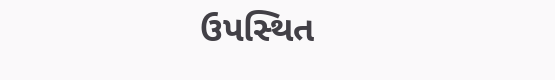ઉપસ્‍થિત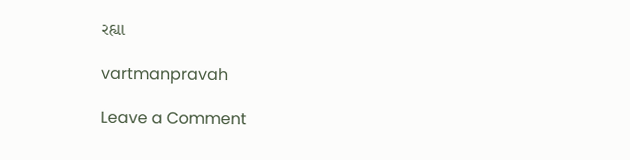રહ્યા

vartmanpravah

Leave a Comment